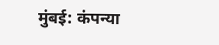मुंबई: कंपन्या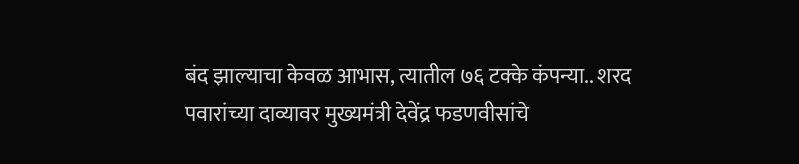बंद झाल्याचा केवळ आभास, त्यातील ७६ टक्के कंपन्या.. शरद पवारांच्या दाव्यावर मुख्यमंत्री देवेंद्र फडणवीसांचे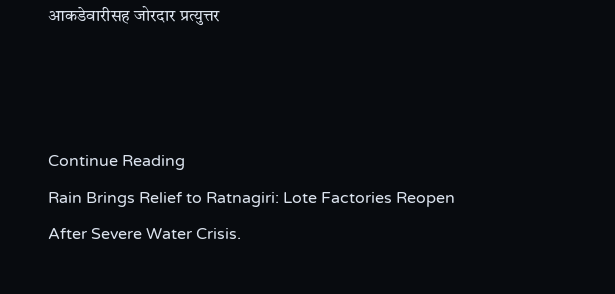आकडेवारीसह जोरदार प्रत्युत्तर



Continue Reading
Rain Brings Relief to Ratnagiri: Lote Factories Reopen After Severe Water Crisis.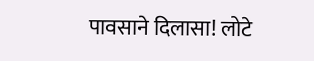पावसाने दिलासा! लोटे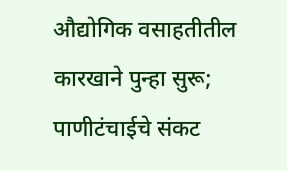औद्योगिक वसाहतीतील कारखाने पुन्हा सुरू; पाणीटंचाईचे संकट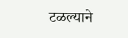टळल्याने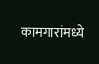कामगारांमध्ये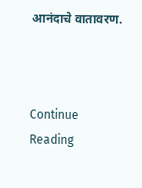आनंदाचे वातावरण.



Continue Reading